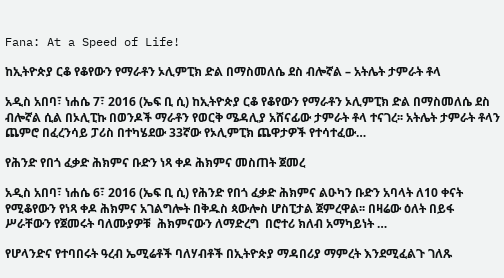Fana: At a Speed of Life!

ከኢትዮጵያ ርቆ የቆየውን የማራቶን ኦሊምፒክ ድል በማስመለሴ ደስ ብሎኛል – አትሌት ታምራት ቶላ

አዲስ አበባ፣ ነሐሴ 7፣ 2016 (ኤፍ ቢ ሲ) ከኢትዮጵያ ርቆ የቆየውን የማራቶን ኦሊምፒክ ድል በማስመለሴ ደስ ብሎኛል ሲል በኦሊፒኩ በወንዶች ማራቶን የወርቅ ሜዳሊያ አሸናፊው ታምራት ቶላ ተናገረ፡፡ አትሌት ታምራት ቶላን ጨምሮ በፈረንሳይ ፓሪስ በተካሄደው 33ኛው የኦሊምፒክ ጨዋታዎች የተሳተፈው…

የሕንድ የበጎ ፈቃድ ሕክምና ቡድን ነጻ ቀዶ ሕክምና መስጠት ጀመረ

አዲስ አበባ፣ ነሐሴ 6፣ 2016 (ኤፍ ቢ ሲ) የሕንድ የበጎ ፈቃድ ሕክምና ልዑካን ቡድን አባላት ለ10 ቀናት የሚቆየውን የነጻ ቀዶ ሕክምና አገልግሎት በቅዱስ ጳውሎስ ሆስፒታል ጀምረዋል፡፡ በዛሬው ዕለት በይፋ ሥራቸውን የጀመሩት ባለሙያዎቹ  ሕክምናውን ለማድረግ  በሮተሪ ክለብ አማካይነት …

የሆላንድና የተባበሩት ዓረብ ኤሚሬቶች ባለሃብቶች በኢትዮጵያ ማዳበሪያ ማምረት እንደሚፈልጉ ገለጹ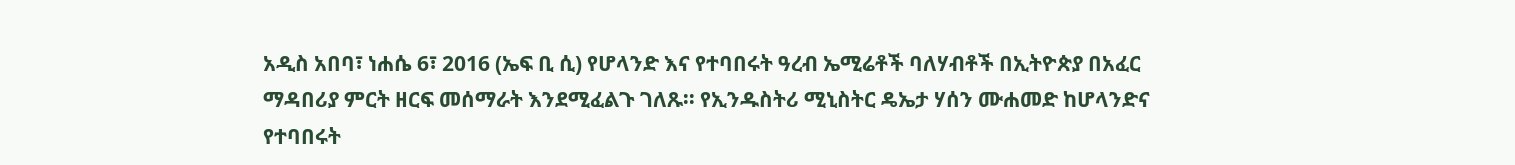አዲስ አበባ፣ ነሐሴ 6፣ 2016 (ኤፍ ቢ ሲ) የሆላንድ እና የተባበሩት ዓረብ ኤሚሬቶች ባለሃብቶች በኢትዮጵያ በአፈር ማዳበሪያ ምርት ዘርፍ መሰማራት እንደሚፈልጉ ገለጹ፡፡ የኢንዱስትሪ ሚኒስትር ዴኤታ ሃሰን ሙሐመድ ከሆላንድና የተባበሩት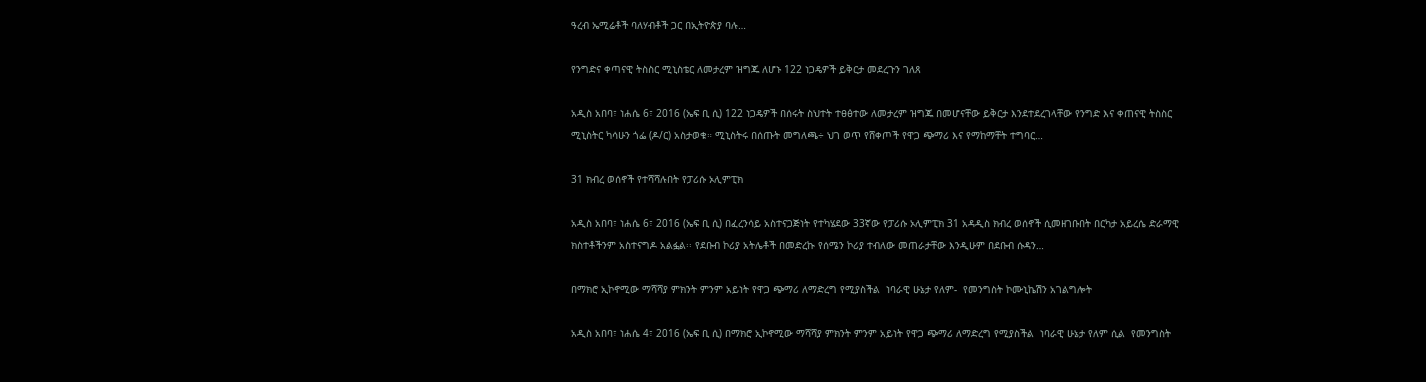ዓረብ ኤሚሬቶች ባለሃብቶች ጋር በኢትዮጵያ ባሉ…

የንግድና ቀጣናዊ ትስስር ሚኒስቴር ለመታረም ዝግጁ ለሆኑ 122 ነጋዴዎች ይቅርታ መደረጉን ገለጸ

አዲስ አበባ፣ ነሐሴ 6፣ 2016 (ኤፍ ቢ ሲ) 122 ነጋዴዎች በሰሩት ስህተት ተፀፅተው ለመታረም ዝግጁ በመሆናቸው ይቅርታ እንደተደረገላቸው የንግድ እና ቀጠናዊ ትስስር ሚኒስትር ካሳሁን ጎፌ (ዶ/ር) አስታወቁ። ሚኒስትሩ በሰጡት መግለጫ÷ ህገ ወጥ የሸቀጦች የዋጋ ጭማሪ እና የማከማቸት ተግባር…

31 ክብረ ወሰኖች የተሻሻሉበት የፓሪሱ ኦሊምፒክ

አዲስ አበባ፣ ነሐሴ 6፣ 2016 (ኤፍ ቢ ሲ) በፈረንሳይ አስተናጋጅነት የተካሄደው 33ኛው የፓሪሱ ኦሊምፒክ 31 አዳዲስ ክብረ ወሰኖች ሲመዘገቡበት በርካታ አይረሴ ድራማዊ ክስተቶችንም አስተናግዶ አልፏል፡፡ የደቡብ ኮሪያ አትሌቶች በመድረኩ የሰሜን ኮሪያ ተብለው መጠራታቸው እንዲሁም በደቡብ ሱዳን…

በማክሮ ኢኮኖሚው ማሻሻያ ምክንት ምንም አይነት የዋጋ ጭማሪ ለማድረግ የሚያስችል  ነባራዊ ሁኔታ የለም-  የመንግስት ኮሙኒኬሽን አገልግሎት

አዲስ አበባ፣ ነሐሴ 4፣ 2016 (ኤፍ ቢ ሲ) በማክሮ ኢኮኖሚው ማሻሻያ ምክንት ምንም አይነት የዋጋ ጭማሪ ለማድረግ የሚያስችል  ነባራዊ ሁኔታ የለም ሲል  የመንግስት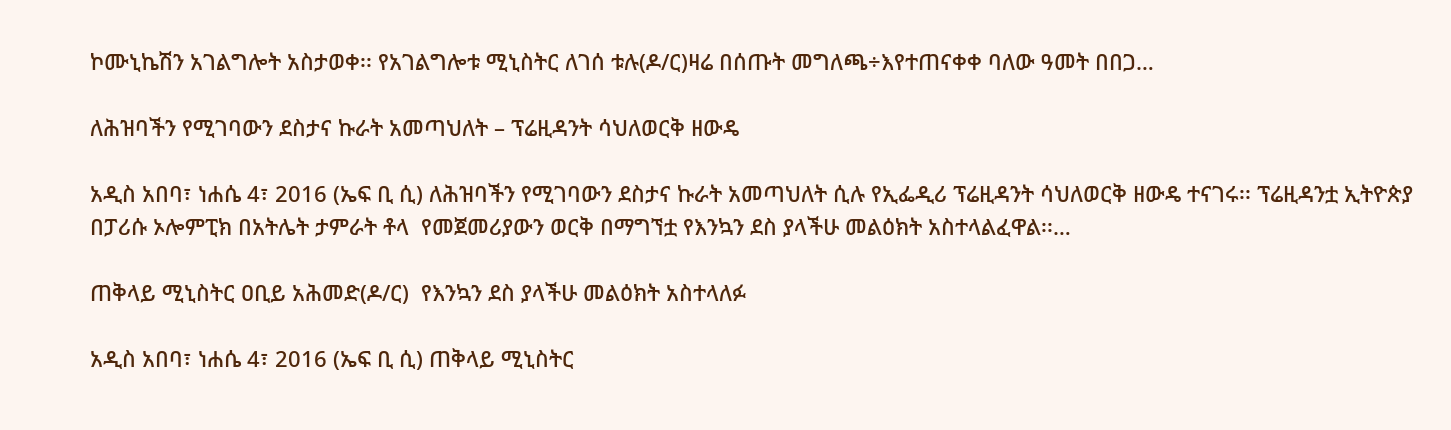ኮሙኒኬሽን አገልግሎት አስታወቀ፡፡ የአገልግሎቱ ሚኒስትር ለገሰ ቱሉ(ዶ/ር)ዛሬ በሰጡት መግለጫ÷እየተጠናቀቀ ባለው ዓመት በበጋ…

ለሕዝባችን የሚገባውን ደስታና ኩራት አመጣህለት – ፕሬዚዳንት ሳህለወርቅ ዘውዴ

አዲስ አበባ፣ ነሐሴ 4፣ 2016 (ኤፍ ቢ ሲ) ለሕዝባችን የሚገባውን ደስታና ኩራት አመጣህለት ሲሉ የኢፌዲሪ ፕሬዚዳንት ሳህለወርቅ ዘውዴ ተናገሩ፡፡ ፕሬዚዳንቷ ኢትዮጵያ በፓሪሱ ኦሎምፒክ በአትሌት ታምራት ቶላ  የመጀመሪያውን ወርቅ በማግኘቷ የእንኳን ደስ ያላችሁ መልዕክት አስተላልፈዋል፡፡…

ጠቅላይ ሚኒስትር ዐቢይ አሕመድ(ዶ/ር)  የእንኳን ደስ ያላችሁ መልዕክት አስተላለፉ

አዲስ አበባ፣ ነሐሴ 4፣ 2016 (ኤፍ ቢ ሲ) ጠቅላይ ሚኒስትር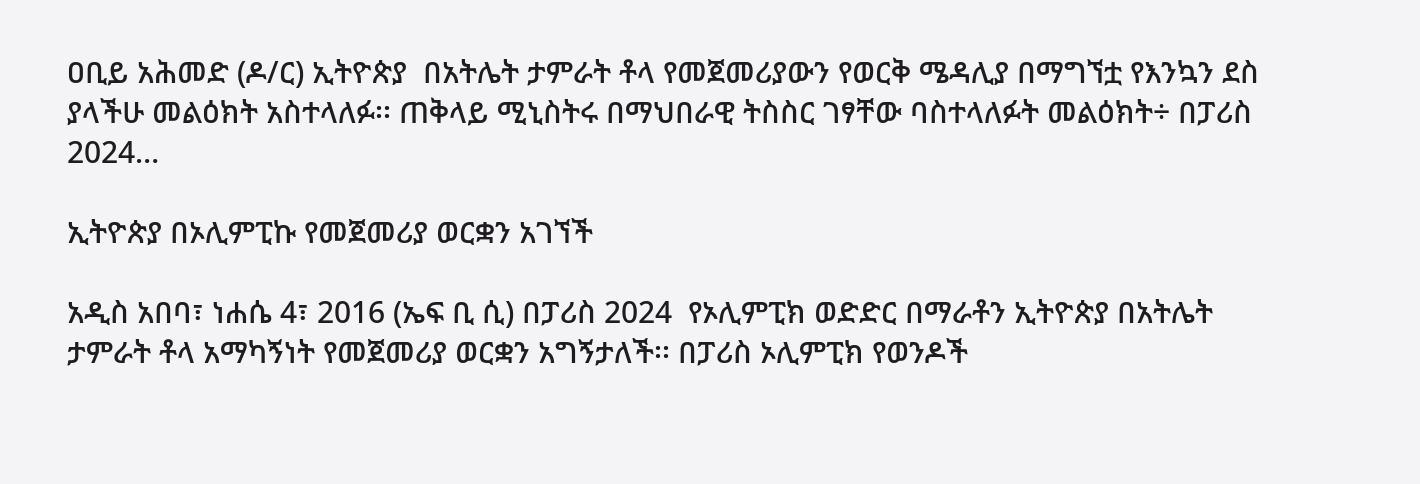ዐቢይ አሕመድ (ዶ/ር) ኢትዮጵያ  በአትሌት ታምራት ቶላ የመጀመሪያውን የወርቅ ሜዳሊያ በማግኘቷ የእንኳን ደስ ያላችሁ መልዕክት አስተላለፉ፡፡ ጠቅላይ ሚኒስትሩ በማህበራዊ ትስስር ገፃቸው ባስተላለፉት መልዕክት÷ በፓሪስ 2024…

ኢትዮጵያ በኦሊምፒኩ የመጀመሪያ ወርቋን አገኘች

አዲስ አበባ፣ ነሐሴ 4፣ 2016 (ኤፍ ቢ ሲ) በፓሪስ 2024  የኦሊምፒክ ወድድር በማራቶን ኢትዮጵያ በአትሌት ታምራት ቶላ አማካኝነት የመጀመሪያ ወርቋን አግኝታለች፡፡ በፓሪስ ኦሊምፒክ የወንዶች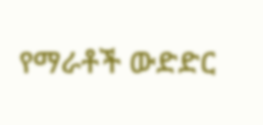የማራቶች ውድድር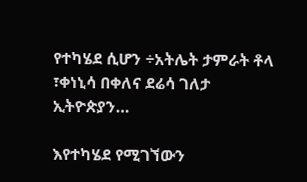የተካሄደ ሲሆን ÷አትሌት ታምራት ቶላ ፣ቀነኒሳ በቀለና ደሬሳ ገለታ ኢትዮጵያን…

እየተካሄደ የሚገኘውን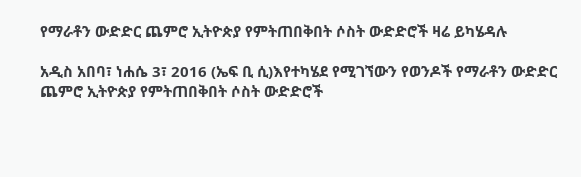የማራቶን ውድድር ጨምሮ ኢትዮጵያ የምትጠበቅበት ሶስት ውድድሮች ዛሬ ይካሄዳሉ

አዲስ አበባ፣ ነሐሴ 3፣ 2016 (ኤፍ ቢ ሲ)እየተካሄደ የሚገኘውን የወንዶች የማራቶን ውድድር ጨምሮ ኢትዮጵያ የምትጠበቅበት ሶስት ውድድሮች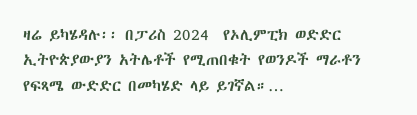ዛሬ ይካሄዳሉ፡፡ በፓሪስ 2024  የኦሊምፒክ ወድድር ኢትዮጵያውያን አትሌቶች የሚጠበቁት የወንዶች ማራቶን የፍጻሜ ውድድር በመካሄድ ላይ ይገኛል።…